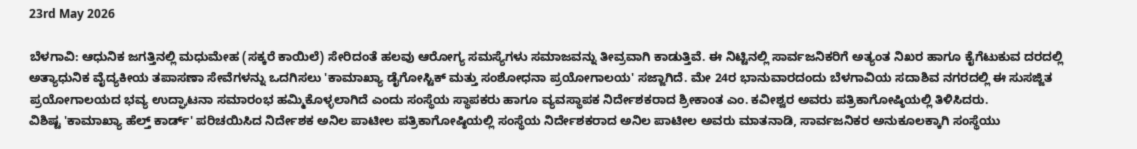23rd May 2026

ಬೆಳಗಾವಿ: ಆಧುನಿಕ ಜಗತ್ತಿನಲ್ಲಿ ಮಧುಮೇಹ (ಸಕ್ಕರೆ ಕಾಯಿಲೆ) ಸೇರಿದಂತೆ ಹಲವು ಆರೋಗ್ಯ ಸಮಸ್ಯೆಗಳು ಸಮಾಜವನ್ನು ತೀವ್ರವಾಗಿ ಕಾಡುತ್ತಿವೆ. ಈ ನಿಟ್ಟಿನಲ್ಲಿ ಸಾರ್ವಜನಿಕರಿಗೆ ಅತ್ಯಂತ ನಿಖರ ಹಾಗೂ ಕೈಗೆಟುಕುವ ದರದಲ್ಲಿ ಅತ್ಯಾಧುನಿಕ ವೈದ್ಯಕೀಯ ತಪಾಸಣಾ ಸೇವೆಗಳನ್ನು ಒದಗಿಸಲು 'ಕಾಮಾಖ್ಯಾ ಡೈಗೋಸ್ಟಿಕ್ ಮತ್ತು ಸಂಶೋಧನಾ ಪ್ರಯೋಗಾಲಯ' ಸಜ್ಜಾಗಿದೆ. ಮೇ 24ರ ಭಾನುವಾರದಂದು ಬೆಳಗಾವಿಯ ಸದಾಶಿವ ನಗರದಲ್ಲಿ ಈ ಸುಸಜ್ಜಿತ ಪ್ರಯೋಗಾಲಯದ ಭವ್ಯ ಉದ್ಘಾಟನಾ ಸಮಾರಂಭ ಹಮ್ಮಿಕೊಳ್ಳಲಾಗಿದೆ ಎಂದು ಸಂಸ್ಥೆಯ ಸ್ಥಾಪಕರು ಹಾಗೂ ವ್ಯವಸ್ಥಾಪಕ ನಿರ್ದೇಶಕರಾದ ಶ್ರೀಕಾಂತ ಎಂ. ಕವೀಶ್ವರ ಅವರು ಪತ್ರಿಕಾಗೋಷ್ಠಿಯಲ್ಲಿ ತಿಳಿಸಿದರು.
ವಿಶಿಷ್ಟ 'ಕಾಮಾಖ್ಯಾ ಹೆಲ್ತ್ ಕಾರ್ಡ್' ಪರಿಚಯಿಸಿದ ನಿರ್ದೇಶಕ ಅನಿಲ ಪಾಟೀಲ ಪತ್ರಿಕಾಗೋಷ್ಠಿಯಲ್ಲಿ ಸಂಸ್ಥೆಯ ನಿರ್ದೇಶಕರಾದ ಅನಿಲ ಪಾಟೀಲ ಅವರು ಮಾತನಾಡಿ, ಸಾರ್ವಜನಿಕರ ಅನುಕೂಲಕ್ಕಾಗಿ ಸಂಸ್ಥೆಯು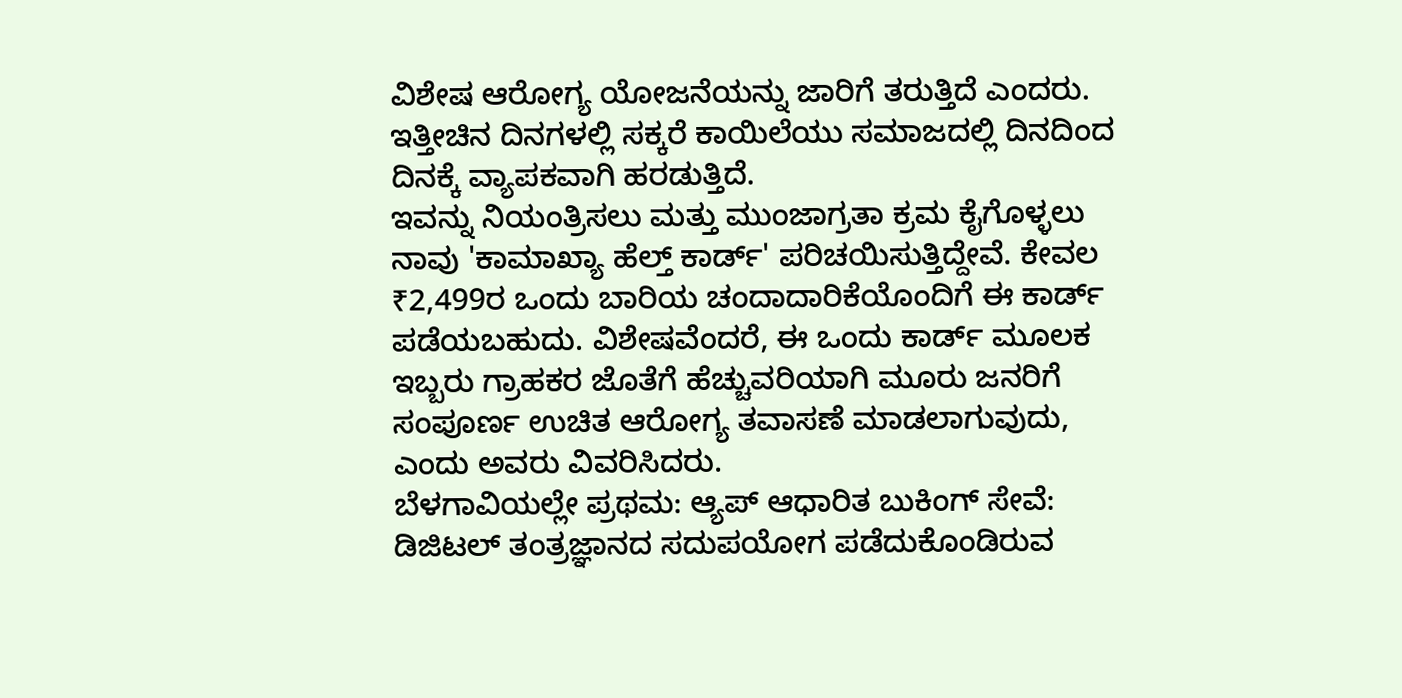ವಿಶೇಷ ಆರೋಗ್ಯ ಯೋಜನೆಯನ್ನು ಜಾರಿಗೆ ತರುತ್ತಿದೆ ಎಂದರು.
ಇತ್ತೀಚಿನ ದಿನಗಳಲ್ಲಿ ಸಕ್ಕರೆ ಕಾಯಿಲೆಯು ಸಮಾಜದಲ್ಲಿ ದಿನದಿಂದ ದಿನಕ್ಕೆ ವ್ಯಾಪಕವಾಗಿ ಹರಡುತ್ತಿದೆ.
ಇವನ್ನು ನಿಯಂತ್ರಿಸಲು ಮತ್ತು ಮುಂಜಾಗ್ರತಾ ಕ್ರಮ ಕೈಗೊಳ್ಳಲು ನಾವು 'ಕಾಮಾಖ್ಯಾ ಹೆಲ್ತ್ ಕಾರ್ಡ್' ಪರಿಚಯಿಸುತ್ತಿದ್ದೇವೆ. ಕೇವಲ ₹2,499ರ ಒಂದು ಬಾರಿಯ ಚಂದಾದಾರಿಕೆಯೊಂದಿಗೆ ಈ ಕಾರ್ಡ್ ಪಡೆಯಬಹುದು. ವಿಶೇಷವೆಂದರೆ, ಈ ಒಂದು ಕಾರ್ಡ್ ಮೂಲಕ ಇಬ್ಬರು ಗ್ರಾಹಕರ ಜೊತೆಗೆ ಹೆಚ್ಚುವರಿಯಾಗಿ ಮೂರು ಜನರಿಗೆ ಸಂಪೂರ್ಣ ಉಚಿತ ಆರೋಗ್ಯ ತವಾಸಣೆ ಮಾಡಲಾಗುವುದು, ಎಂದು ಅವರು ವಿವರಿಸಿದರು.
ಬೆಳಗಾವಿಯಲ್ಲೇ ಪ್ರಥಮ: ಆ್ಯಪ್ ಆಧಾರಿತ ಬುಕಿಂಗ್ ಸೇವೆ: ಡಿಜಿಟಲ್ ತಂತ್ರಜ್ಞಾನದ ಸದುಪಯೋಗ ಪಡೆದುಕೊಂಡಿರುವ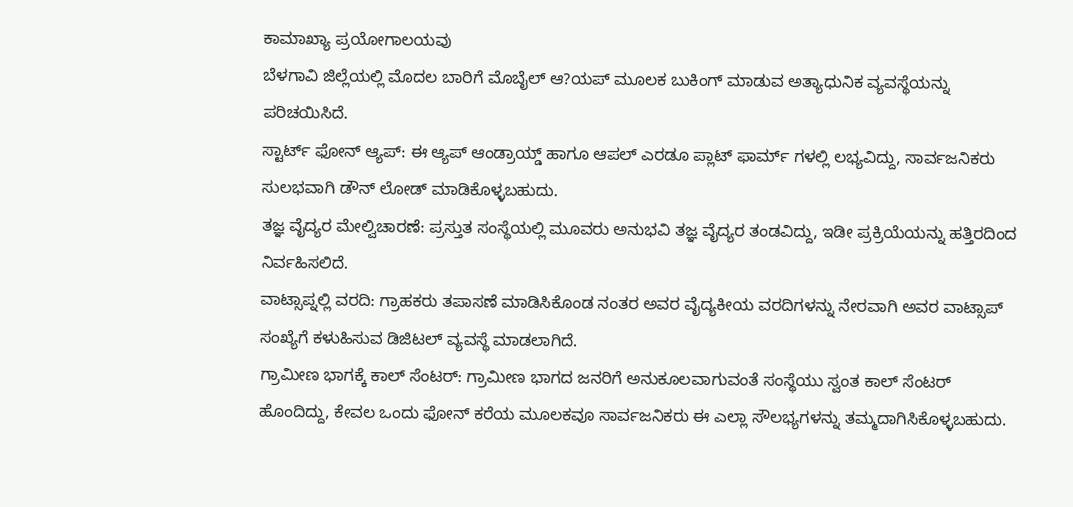ಕಾಮಾಖ್ಯಾ ಪ್ರಯೋಗಾಲಯವು
ಬೆಳಗಾವಿ ಜಿಲ್ಲೆಯಲ್ಲಿ ಮೊದಲ ಬಾರಿಗೆ ಮೊಬೈಲ್ ಆ?ಯಪ್ ಮೂಲಕ ಬುಕಿಂಗ್ ಮಾಡುವ ಅತ್ಯಾಧುನಿಕ ವ್ಯವಸ್ಥೆಯನ್ನು ಪರಿಚಯಿಸಿದೆ.
ಸ್ಟಾರ್ಟ್ ಫೋನ್ ಆ್ಯಪ್: ಈ ಆ್ಯಪ್ ಆಂಡ್ರಾಯ್ಡ್ ಹಾಗೂ ಆಪಲ್ ಎರಡೂ ಪ್ಲಾಟ್ ಫಾರ್ಮ್ ಗಳಲ್ಲಿ ಲಭ್ಯವಿದ್ದು, ಸಾರ್ವಜನಿಕರು ಸುಲಭವಾಗಿ ಡೌನ್ ಲೋಡ್ ಮಾಡಿಕೊಳ್ಳಬಹುದು.
ತಜ್ಞ ವೈದ್ಯರ ಮೇಲ್ವಿಚಾರಣೆ: ಪ್ರಸ್ತುತ ಸಂಸ್ಥೆಯಲ್ಲಿ ಮೂವರು ಅನುಭವಿ ತಜ್ಞ ವೈದ್ಯರ ತಂಡವಿದ್ದು, ಇಡೀ ಪ್ರಕ್ರಿಯೆಯನ್ನು ಹತ್ತಿರದಿಂದ ನಿರ್ವಹಿಸಲಿದೆ.
ವಾಟ್ಸಾಪ್ನಲ್ಲಿ ವರದಿ: ಗ್ರಾಹಕರು ತಪಾಸಣೆ ಮಾಡಿಸಿಕೊಂಡ ನಂತರ ಅವರ ವೈದ್ಯಕೀಯ ವರದಿಗಳನ್ನು ನೇರವಾಗಿ ಅವರ ವಾಟ್ಸಾಪ್ ಸಂಖ್ಯೆಗೆ ಕಳುಹಿಸುವ ಡಿಜಿಟಲ್ ವ್ಯವಸ್ಥೆ ಮಾಡಲಾಗಿದೆ.
ಗ್ರಾಮೀಣ ಭಾಗಕ್ಕೆ ಕಾಲ್ ಸೆಂಟರ್: ಗ್ರಾಮೀಣ ಭಾಗದ ಜನರಿಗೆ ಅನುಕೂಲವಾಗುವಂತೆ ಸಂಸ್ಥೆಯು ಸ್ವಂತ ಕಾಲ್ ಸೆಂಟರ್ ಹೊಂದಿದ್ದು, ಕೇವಲ ಒಂದು ಫೋನ್ ಕರೆಯ ಮೂಲಕವೂ ಸಾರ್ವಜನಿಕರು ಈ ಎಲ್ಲಾ ಸೌಲಭ್ಯಗಳನ್ನು ತಮ್ಮದಾಗಿಸಿಕೊಳ್ಳಬಹುದು.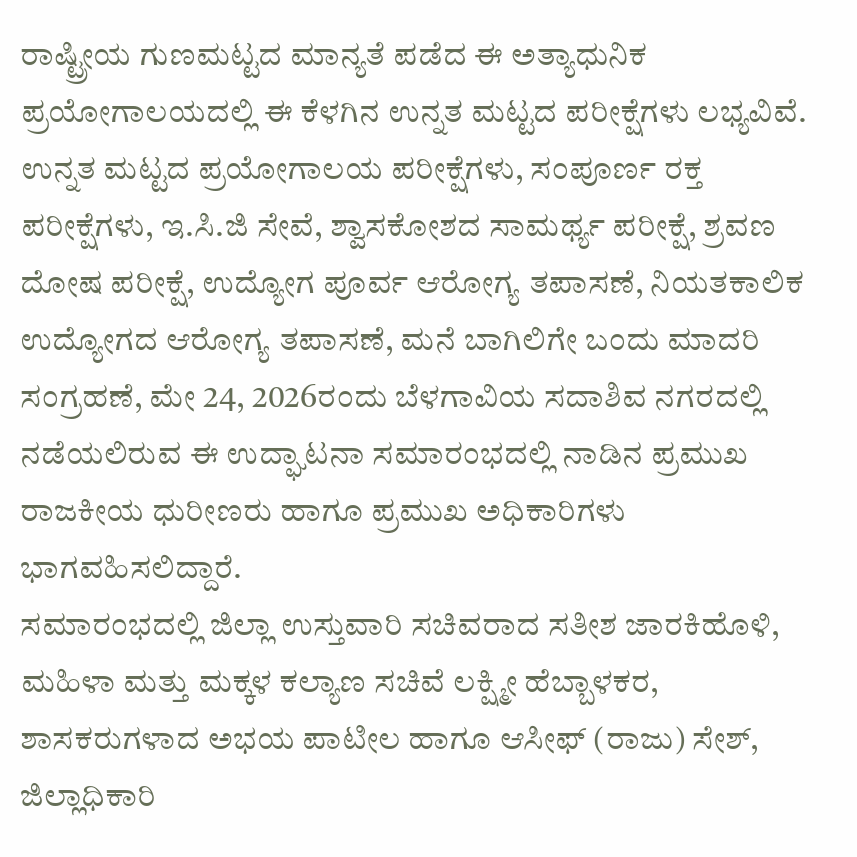ರಾಷ್ಟ್ರೀಯ ಗುಣಮಟ್ಟದ ಮಾನ್ಯತೆ ಪಡೆದ ಈ ಅತ್ಯಾಧುನಿಕ ಪ್ರಯೋಗಾಲಯದಲ್ಲಿ ಈ ಕೆಳಗಿನ ಉನ್ನತ ಮಟ್ಟದ ಪರೀಕ್ಷೆಗಳು ಲಭ್ಯವಿವೆ.
ಉನ್ನತ ಮಟ್ಟದ ಪ್ರಯೋಗಾಲಯ ಪರೀಕ್ಷೆಗಳು, ಸಂಪೂರ್ಣ ರಕ್ತ ಪರೀಕ್ಷೆಗಳು, ಇ.ಸಿ.ಜಿ ಸೇವೆ, ಶ್ವಾಸಕೋಶದ ಸಾಮರ್ಥ್ಯ ಪರೀಕ್ಷೆ, ಶ್ರವಣ ದೋಷ ಪರೀಕ್ಷೆ, ಉದ್ಯೋಗ ಪೂರ್ವ ಆರೋಗ್ಯ ತಪಾಸಣೆ, ನಿಯತಕಾಲಿಕ ಉದ್ಯೋಗದ ಆರೋಗ್ಯ ತಪಾಸಣೆ, ಮನೆ ಬಾಗಿಲಿಗೇ ಬಂದು ಮಾದರಿ ಸಂಗ್ರಹಣೆ, ಮೇ 24, 2026ರಂದು ಬೆಳಗಾವಿಯ ಸದಾಶಿವ ನಗರದಲ್ಲಿ ನಡೆಯಲಿರುವ ಈ ಉದ್ಘಾಟನಾ ಸಮಾರಂಭದಲ್ಲಿ ನಾಡಿನ ಪ್ರಮುಖ ರಾಜಕೀಯ ಧುರೀಣರು ಹಾಗೂ ಪ್ರಮುಖ ಅಧಿಕಾರಿಗಳು ಭಾಗವಹಿಸಲಿದ್ದಾರೆ.
ಸಮಾರಂಭದಲ್ಲಿ ಜಿಲ್ಲಾ ಉಸ್ತುವಾರಿ ಸಚಿವರಾದ ಸತೀಶ ಜಾರಕಿಹೊಳಿ, ಮಹಿಳಾ ಮತ್ತು ಮಕ್ಕಳ ಕಲ್ಯಾಣ ಸಚಿವೆ ಲಕ್ಷ್ಮೀ ಹೆಬ್ಬಾಳಕರ, ಶಾಸಕರುಗಳಾದ ಅಭಯ ಪಾಟೀಲ ಹಾಗೂ ಆಸೀಫ್ (ರಾಜು) ಸೇಶ್, ಜಿಲ್ಲಾಧಿಕಾರಿ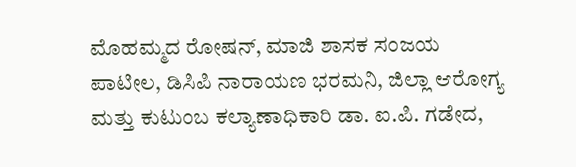ಮೊಹಮ್ಮದ ರೋಷನ್, ಮಾಜಿ ಶಾಸಕ ಸಂಜಯ ಪಾಟೀಲ, ಡಿಸಿಪಿ ನಾರಾಯಣ ಭರಮನಿ, ಜಿಲ್ಲಾ ಆರೋಗ್ಯ ಮತ್ತು ಕುಟುಂಬ ಕಲ್ಯಾಣಾಧಿಕಾರಿ ಡಾ. ಐ.ಪಿ. ಗಡೇದ,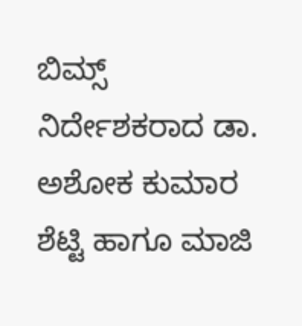ಬಿಮ್ಸ್ ನಿರ್ದೇಶಕರಾದ ಡಾ. ಅಶೋಕ ಕುಮಾರ ಶೆಟ್ಟಿ ಹಾಗೂ ಮಾಜಿ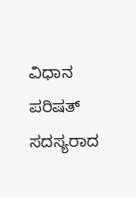ವಿಧಾನ ಪರಿಷತ್ ಸದಸ್ಯರಾದ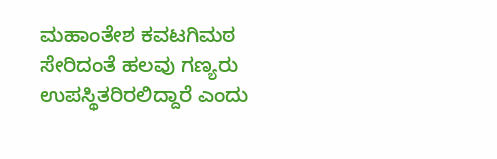ಮಹಾಂತೇಶ ಕವಟಗಿಮಠ ಸೇರಿದಂತೆ ಹಲವು ಗಣ್ಯರು ಉಪಸ್ಥಿತರಿರಲಿದ್ದಾರೆ ಎಂದು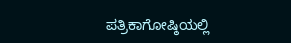ಪತ್ರಿಕಾಗೋಷ್ಠಿಯಲ್ಲಿ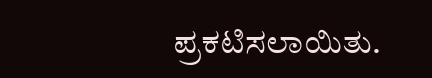ಪ್ರಕಟಿಸಲಾಯಿತು.